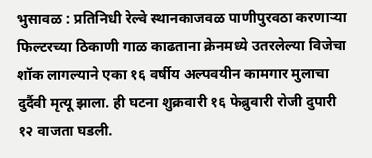भुसावळ : प्रतिनिधी रेल्वे स्थानकाजवळ पाणीपुरवठा करणाऱ्या फिल्टरच्या ठिकाणी गाळ काढताना क्रेनमध्ये उतरलेल्या विजेचा शॉक लागल्याने एका १६ वर्षीय अल्पवयीन कामगार मुलाचा दुर्दैवी मृत्यू झाला. ही घटना शुक्रवारी १६ फेब्रुवारी रोजी दुपारी १२ वाजता घडली.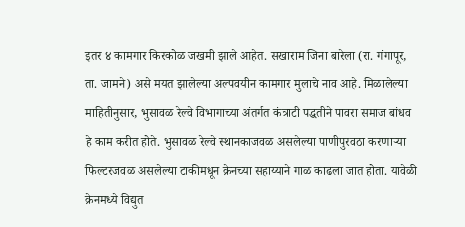इतर ४ कामगार किरकोळ जखमी झाले आहेत. सखाराम जिना बारेला (रा. गंगापूर, ता. जामने) असे मयत झालेल्या अल्पवयीन कामगार मुलाचे नाव आहे. मिळालेल्या माहितीनुसार, भुसावळ रेल्वे विभागाच्या अंतर्गत कंत्राटी पद्धतीने पावरा समाज बांधव हे काम करीत होते. भुसावळ रेल्वे स्थानकाजवळ असलेल्या पाणीपुरवठा करणाऱ्या फिल्टरजवळ असलेल्या टाकीमधून क्रेनच्या सहाय्याने गाळ काढला जात होता. यावेळी क्रेनमध्ये विद्युत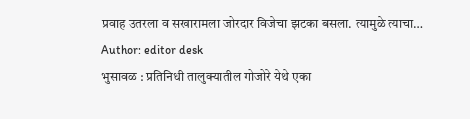प्रवाह उतरला व सखारामला जोरदार विजेचा झटका बसला. त्यामुळे त्याचा…
Author: editor desk
भुसावळ : प्रतिनिधी तालुक्यातील गोजोरे येथे एका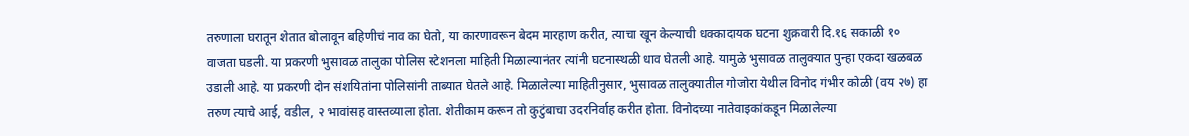तरुणाला घरातून शेतात बोलावून बहिणीचं नाव का घेतो, या कारणावरून बेदम मारहाण करीत, त्याचा खून केल्याची धक्कादायक घटना शुक्रवारी दि.१६ सकाळी १० वाजता घडली. या प्रकरणी भुसावळ तालुका पोलिस स्टेशनला माहिती मिळाल्यानंतर त्यांनी घटनास्थळी धाव घेतली आहे. यामुळे भुसावळ तालुक्यात पुन्हा एकदा खळबळ उडाली आहे. या प्रकरणी दोन संशयितांना पोलिसांनी ताब्यात घेतले आहे. मिळालेल्या माहितीनुसार, भुसावळ तालुक्यातील गोजोरा येथील विनोद गंभीर कोळी (वय २७) हा तरुण त्याचे आई, वडील, २ भावांसह वास्तव्याला होता. शेतीकाम करून तो कुटुंबाचा उदरनिर्वाह करीत होता. विनोदच्या नातेवाइकांकडून मिळालेल्या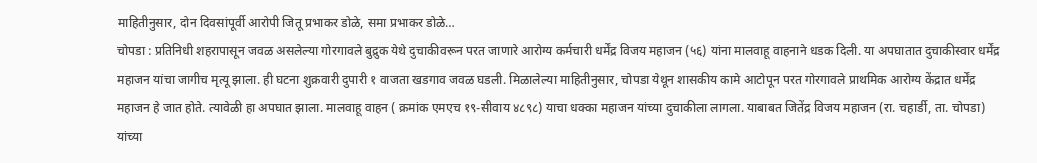माहितीनुसार, दोन दिवसांपूर्वी आरोपी जितू प्रभाकर डोळे, समा प्रभाकर डोळे…
चोपडा : प्रतिनिधी शहरापासून जवळ असलेल्या गोरगावले बुद्रुक येथे दुचाकीवरून परत जाणारे आरोग्य कर्मचारी धर्मेंद्र विजय महाजन (५६) यांना मालवाहू वाहनाने धडक दिली. या अपघातात दुचाकीस्वार धर्मेंद्र महाजन यांचा जागीच मृत्यू झाला. ही घटना शुक्रवारी दुपारी १ वाजता खडगाव जवळ घडली. मिळालेल्या माहितीनुसार, चोपडा येथून शासकीय कामे आटोपून परत गोरगावले प्राथमिक आरोग्य केंद्रात धर्मेंद्र महाजन हे जात होते. त्यावेळी हा अपघात झाला. मालवाहू वाहन ( क्रमांक एमएच १९-सीवाय ४८९८) याचा धक्का महाजन यांच्या दुचाकीला लागला. याबाबत जितेंद्र विजय महाजन (रा. चहार्डी, ता. चोपडा) यांच्या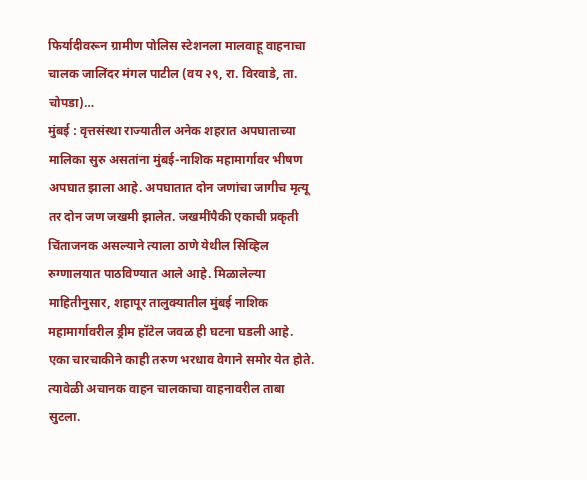फिर्यादीवरून ग्रामीण पोलिस स्टेशनला मालवाहू वाहनाचा चालक जालिंदर मंगल पाटील (वय २९, रा. विरवाडे, ता. चोपडा)…
मुंबई : वृत्तसंस्था राज्यातील अनेक शहरात अपघाताच्या मालिका सुरु असतांना मुंबई-नाशिक महामार्गावर भीषण अपघात झाला आहे. अपघातात दोन जणांचा जागीच मृत्यू तर दोन जण जखमी झालेत. जखमींपैकी एकाची प्रकृती चिंताजनक असल्याने त्याला ठाणे येथील सिव्हिल रुग्णालयात पाठविण्यात आले आहे. मिळालेल्या माहितीनुसार, शहापूर तालुक्यातील मुंबई नाशिक महामार्गावरील ड्रीम हॉटेल जवळ ही घटना घडली आहे. एका चारचाकीने काही तरुण भरधाव वेगाने समोर येत होते. त्यावेळी अचानक वाहन चालकाचा वाहनावरील ताबा सुटला.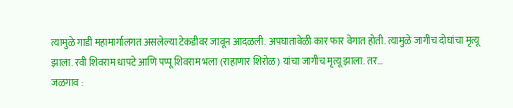त्यामुळे गाडी महामार्गालगत असलेल्या टेकडीवर जावून आदळली. अपघातावेळी कार फार वेगात होती. त्यामुळे जागीच दोघांचा मृत्यू झाला. रवी शिवराम धापटे आणि पप्पू शिवराम भला (राहाणार शिरोळ) यांचा जागीच मृत्यू झाला. तर…
जळगाव :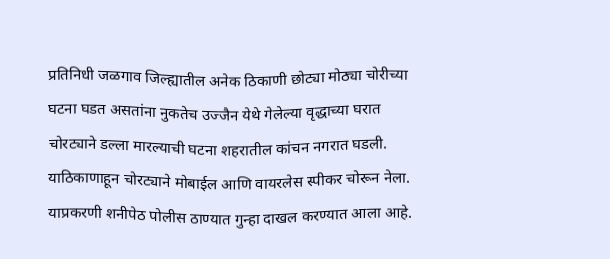प्रतिनिधी जळगाव जिल्ह्यातील अनेक ठिकाणी छोट्या मोठ्या चोरीच्या घटना घडत असतांना नुकतेच उज्जैन येथे गेलेल्या वृद्धाच्या घरात चोरट्याने डल्ला मारल्याची घटना शहरातील कांचन नगरात घडली. याठिकाणाहून चोरट्याने मोबाईल आणि वायरलेस स्पीकर चोरून नेला. याप्रकरणी शनीपेठ पोलीस ठाण्यात गुन्हा दाखल करण्यात आला आहे.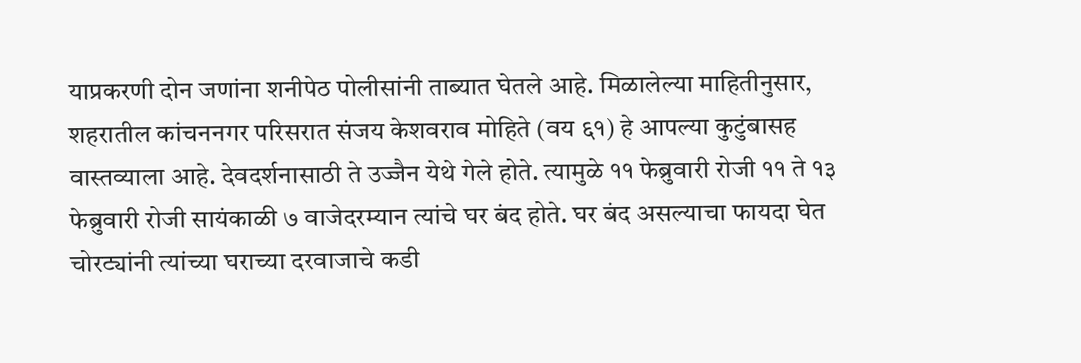याप्रकरणी दोन जणांना शनीपेठ पोलीसांनी ताब्यात घेतले आहे. मिळालेल्या माहितीनुसार, शहरातील कांचननगर परिसरात संजय केशवराव मोहिते (वय ६१) हे आपल्या कुटुंबासह वास्तव्याला आहे. देवदर्शनासाठी ते उज्जैन येथे गेले होते. त्यामुळे ११ फेब्रुवारी रोजी ११ ते १३ फेब्रुवारी रोजी सायंकाळी ७ वाजेदरम्यान त्यांचे घर बंद होते. घर बंद असल्याचा फायदा घेत चोरट्यांनी त्यांच्या घराच्या दरवाजाचे कडी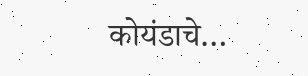कोयंडाचे…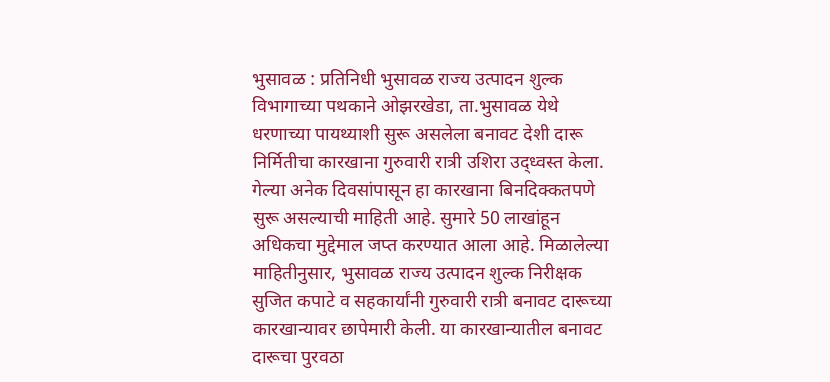भुसावळ : प्रतिनिधी भुसावळ राज्य उत्पादन शुल्क विभागाच्या पथकाने ओझरखेडा, ता.भुसावळ येथे धरणाच्या पायथ्याशी सुरू असलेला बनावट देशी दारू निर्मितीचा कारखाना गुरुवारी रात्री उशिरा उद्ध्वस्त केला. गेल्या अनेक दिवसांपासून हा कारखाना बिनदिक्कतपणे सुरू असल्याची माहिती आहे. सुमारे 50 लाखांहून अधिकचा मुद्देमाल जप्त करण्यात आला आहे. मिळालेल्या माहितीनुसार, भुसावळ राज्य उत्पादन शुल्क निरीक्षक सुजित कपाटे व सहकार्यांनी गुरुवारी रात्री बनावट दारूच्या कारखान्यावर छापेमारी केली. या कारखान्यातील बनावट दारूचा पुरवठा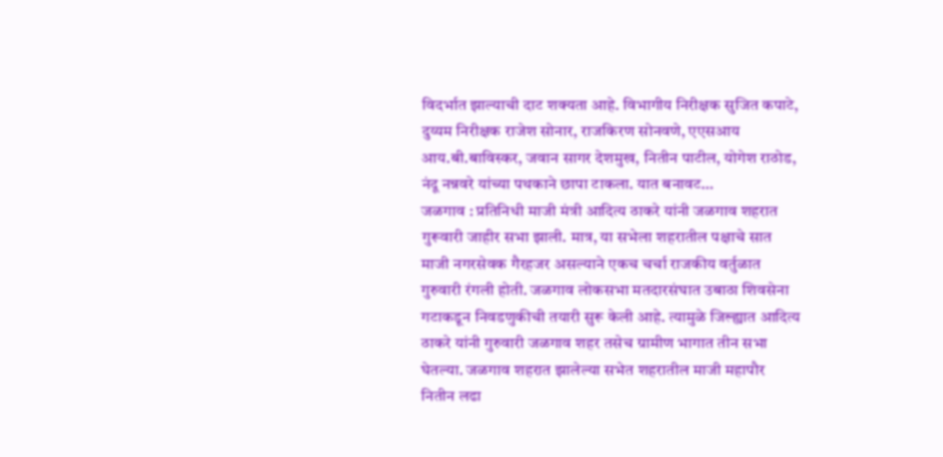विदर्भात झाल्याची दाट शक्यता आहे. विभागीय निरीक्षक सुजित कपाटे, दुय्यम निरीक्षक राजेश सोनार, राजकिरण सोनवणे, एएसआय आय.बी.बाविस्कर, जवान सागर देशमुख, नितीन पाटील, योगेश राठोड, नंदू नन्नवरे यांच्या पथकाने छापा टाकला. यात बनावट…
जळगाव : प्रतिनिधी माजी मंत्री आदित्य ठाकरे यांनी जळगाव शहरात गुरूवारी जाहीर सभा झाली. मात्र, या सभेला शहरातील पक्षाचे सात माजी नगरसेवक गैरहजर असल्याने एकच चर्चा राजकीय वर्तुळात गुरुवारी रंगली होती. जळगाव लोकसभा मतदारसंघात उबाठा शिवसेना गटाकडून निवडणुकीची तयारी सुरू केली आहे. त्यामुळे जिल्ह्यात आदित्य ठाकरे यांनी गुरुवारी जळगाव शहर तसेच ग्रामीण भागात तीन सभा घेतल्या. जळगाव शहरात झालेल्या सभेत शहरातील माजी महापौर नितीन लढा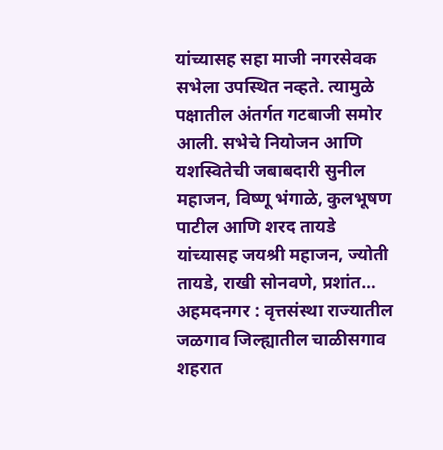यांच्यासह सहा माजी नगरसेवक सभेला उपस्थित नव्हते. त्यामुळे पक्षातील अंतर्गत गटबाजी समोर आली. सभेचे नियोजन आणि यशस्वितेची जबाबदारी सुनील महाजन, विष्णू भंगाळे, कुलभूषण पाटील आणि शरद तायडे यांच्यासह जयश्री महाजन, ज्योती तायडे, राखी सोनवणे, प्रशांत…
अहमदनगर : वृत्तसंस्था राज्यातील जळगाव जिल्ह्यातील चाळीसगाव शहरात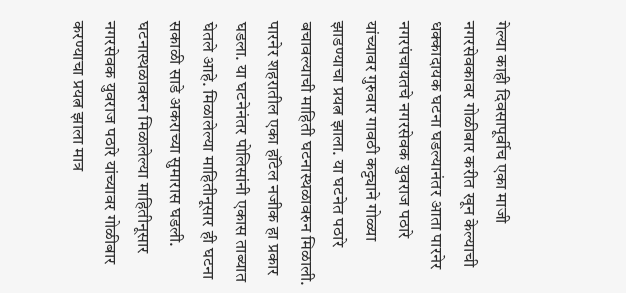गेल्या काही दिवसापूर्वीच एका माजी नगरसेवकावर गोळीबार करीत खून केल्याची धक्कादायक घटना घडल्यानंतर आता पारनेर नगरपंचायतचे नगरसेवक युवराज पठारे यांच्यावर गुरुवार गावठी कट्ट्याने गोळ्या झाडण्याचा प्रयत्न झाला. या घटनेत पठारे बचावल्याची माहिती घटनास्थळावरुन मिळाली. पारनेर शहरातील एका हॉटेल नजीक हा प्रकार घडला. या घटनेनंतर पोलिसांनी एकास ताब्यात घेतले आहे. मिळालेल्या माहितीनूसार ही घटना सकाळी साडे अकराच्या सुमारास घडली. घटनास्थळावरुन मिळालेल्या माहितीनूसार नगरसेवक युवराज पठारे यांच्यावर गोळीबार करण्याचा प्रयत्न झाला मात्र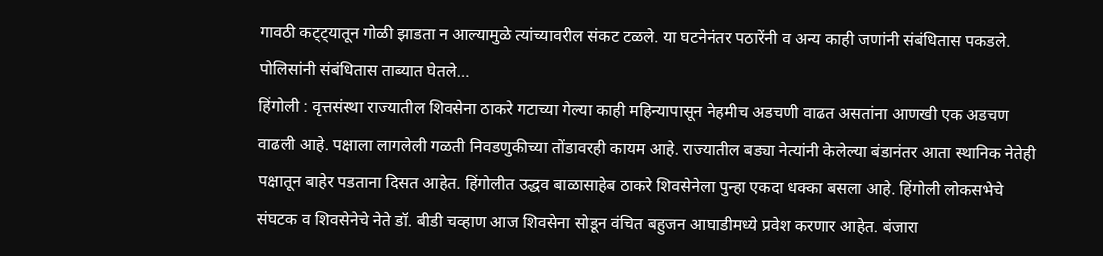गावठी कट्ट्यातून गोळी झाडता न आल्यामुळे त्यांच्यावरील संकट टळले. या घटनेनंतर पठारेंनी व अन्य काही जणांनी संबंधितास पकडले. पोलिसांनी संबंधितास ताब्यात घेतले…
हिंगोली : वृत्तसंस्था राज्यातील शिवसेना ठाकरे गटाच्या गेल्या काही महिन्यापासून नेहमीच अडचणी वाढत असतांना आणखी एक अडचण वाढली आहे. पक्षाला लागलेली गळती निवडणुकीच्या तोंडावरही कायम आहे. राज्यातील बड्या नेत्यांनी केलेल्या बंडानंतर आता स्थानिक नेतेही पक्षातून बाहेर पडताना दिसत आहेत. हिंगोलीत उद्धव बाळासाहेब ठाकरे शिवसेनेला पुन्हा एकदा धक्का बसला आहे. हिंगोली लोकसभेचे संघटक व शिवसेनेचे नेते डॉ. बीडी चव्हाण आज शिवसेना सोडून वंचित बहुजन आघाडीमध्ये प्रवेश करणार आहेत. बंजारा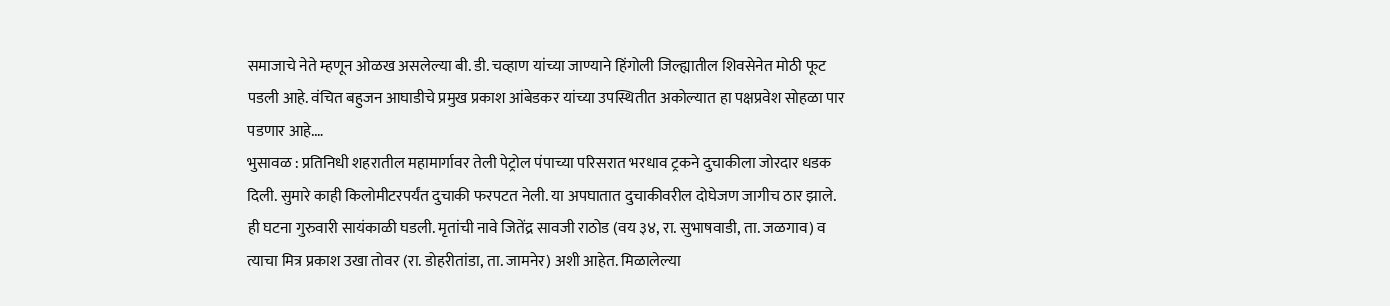समाजाचे नेते म्हणून ओळख असलेल्या बी. डी. चव्हाण यांच्या जाण्याने हिंगोली जिल्ह्यातील शिवसेनेत मोठी फूट पडली आहे. वंचित बहुजन आघाडीचे प्रमुख प्रकाश आंबेडकर यांच्या उपस्थितीत अकोल्यात हा पक्षप्रवेश सोहळा पार पडणार आहे.…
भुसावळ : प्रतिनिधी शहरातील महामार्गावर तेली पेट्रोल पंपाच्या परिसरात भरधाव ट्रकने दुचाकीला जोरदार धडक दिली. सुमारे काही किलोमीटरपर्यंत दुचाकी फरपटत नेली. या अपघातात दुचाकीवरील दोघेजण जागीच ठार झाले. ही घटना गुरुवारी सायंकाळी घडली. मृतांची नावे जितेंद्र सावजी राठोड (वय ३४, रा. सुभाषवाडी, ता. जळगाव) व त्याचा मित्र प्रकाश उखा तोवर (रा. डोहरीतांडा, ता. जामनेर) अशी आहेत. मिळालेल्या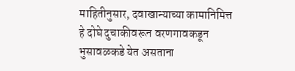माहितीनुसार, दवाखान्याच्या कामानिमित्त हे दोघे दुचाकीवरून वरणगावकडून भुसावळकडे येत असताना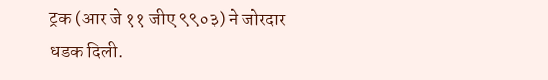ट्रक (आर जे ११ जीए ९९०३) ने जोरदार धडक दिली.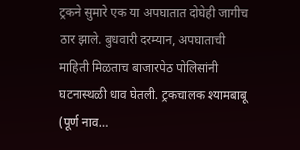ट्रकने सुमारे एक या अपघातात दोघेही जागीच ठार झाले. बुधवारी दरम्यान, अपघाताची माहिती मिळताच बाजारपेठ पोलिसांनी घटनास्थळी धाव घेतली. ट्रकचालक श्यामबाबू (पूर्ण नाव…